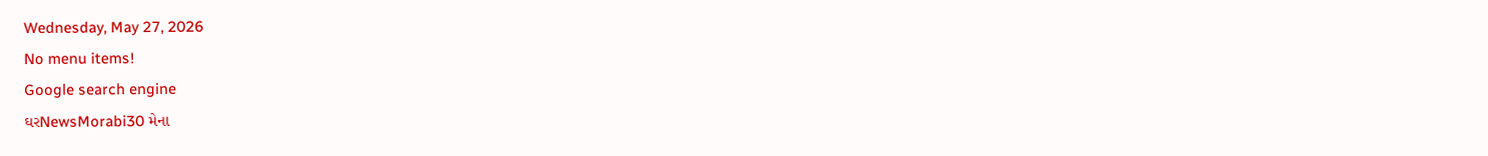Wednesday, May 27, 2026
No menu items!
Google search engine
ઘરNewsMorabi30 મેના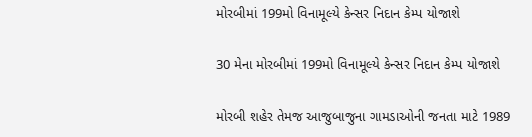મોરબીમાં 199મો વિનામૂલ્યે કેન્સર નિદાન કેમ્પ યોજાશે

30 મેના મોરબીમાં 199મો વિનામૂલ્યે કેન્સર નિદાન કેમ્પ યોજાશે

મોરબી શહેર તેમજ આજુબાજુના ગામડાઓની જનતા માટે 1989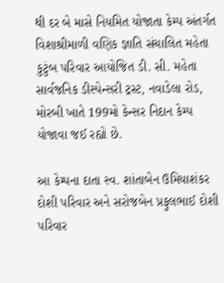થી દર બે માસે નિયમિત યોજાતા કેમ્પ અંતર્ગત વિશાશ્રીમાળી વણિક જ્ઞાતિ સંચાલિત મહેતા કુટુંબ પરિવાર આયોજિત ડી. સી. મહેતા સાર્વજનિક ડીસ્પેન્સરી ટ્રસ્ટ, નવાડેલા રોડ, મોરબી ખાતે 199મો કેન્સર નિદાન કેમ્પ યોજાવા જઈ રહ્યો છે.

આ કેમ્પના દાતા સ્વ. શાંતાબેન ઉમિયાશંકર દોશી પરિવાર અને સરોજબેન પ્રફુલભાઈ દોશી પરિવાર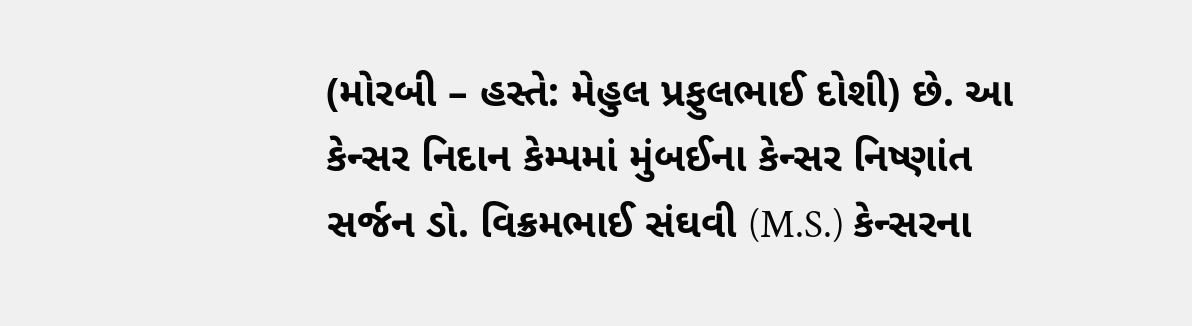(મોરબી – હસ્તે: મેહુલ પ્રફુલભાઈ દોશી) છે. આ કેન્સર નિદાન કેમ્પમાં મુંબઈના કેન્સર નિષ્ણાંત સર્જન ડો. વિક્રમભાઈ સંઘવી (M.S.) કેન્સરના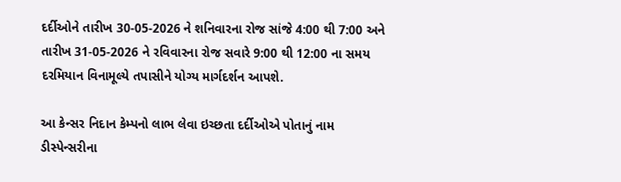દર્દીઓને તારીખ 30-05-2026 ને શનિવારના રોજ સાંજે 4:00 થી 7:00 અને તારીખ 31-05-2026 ને રવિવારના રોજ સવારે 9:00 થી 12:00 ના સમય દરમિયાન વિનામૂલ્યે તપાસીને યોગ્ય માર્ગદર્શન આપશે.

આ કેન્સર નિદાન કેમ્પનો લાભ લેવા ઇચ્છતા દર્દીઓએ પોતાનું નામ ડીસ્પેન્સરીના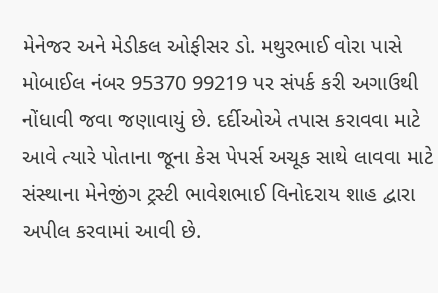મેનેજર અને મેડીકલ ઓફીસર ડો. મથુરભાઈ વોરા પાસે મોબાઈલ નંબર 95370 99219 પર સંપર્ક કરી અગાઉથી નોંધાવી જવા જણાવાયું છે. દર્દીઓએ તપાસ કરાવવા માટે આવે ત્યારે પોતાના જૂના કેસ પેપર્સ અચૂક સાથે લાવવા માટે સંસ્થાના મેનેજીંગ ટ્રસ્ટી ભાવેશભાઈ વિનોદરાય શાહ દ્વારા અપીલ કરવામાં આવી છે.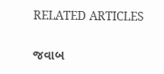RELATED ARTICLES

જવાબ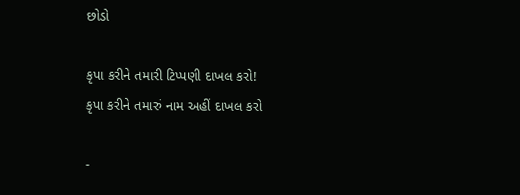છોડો

કૃપા કરીને તમારી ટિપ્પણી દાખલ કરો!
કૃપા કરીને તમારું નામ અહીં દાખલ કરો

-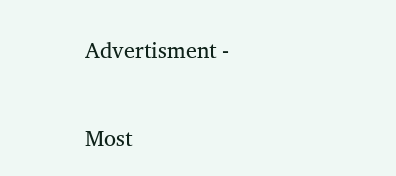Advertisment -

Most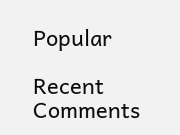Popular

Recent Comments